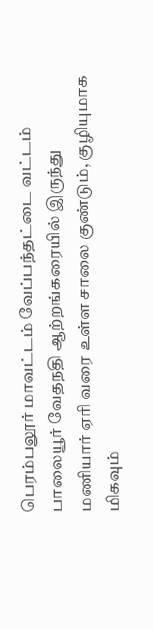பெரம்பலூர் மாவட்டம் வேப்பந்தட்டை வட்டம் பாலையூர் வேதநதி ஆற்றங்கரையில் இருந்து மணியார் ஏரி வரை உள்ள சாலை குண்டும், குழியுமாக மிகவும்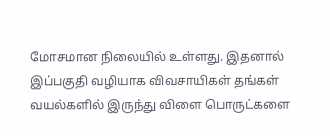மோசமான நிலையில் உள்ளது. இதனால் இப்பகுதி வழியாக விவசாயிகள் தங்கள் வயல்களில் இருந்து விளை பொருட்களை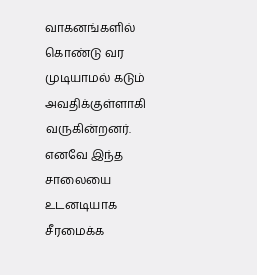வாகனங்களில் கொண்டு வர முடியாமல் கடும் அவதிக்குள்ளாகி வருகின்றனர். எனவே இந்த சாலையை உடனடியாக சீரமைக்க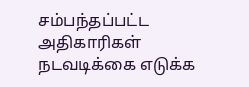சம்பந்தப்பட்ட அதிகாரிகள் நடவடிக்கை எடுக்க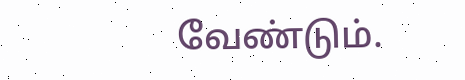வேண்டும்.